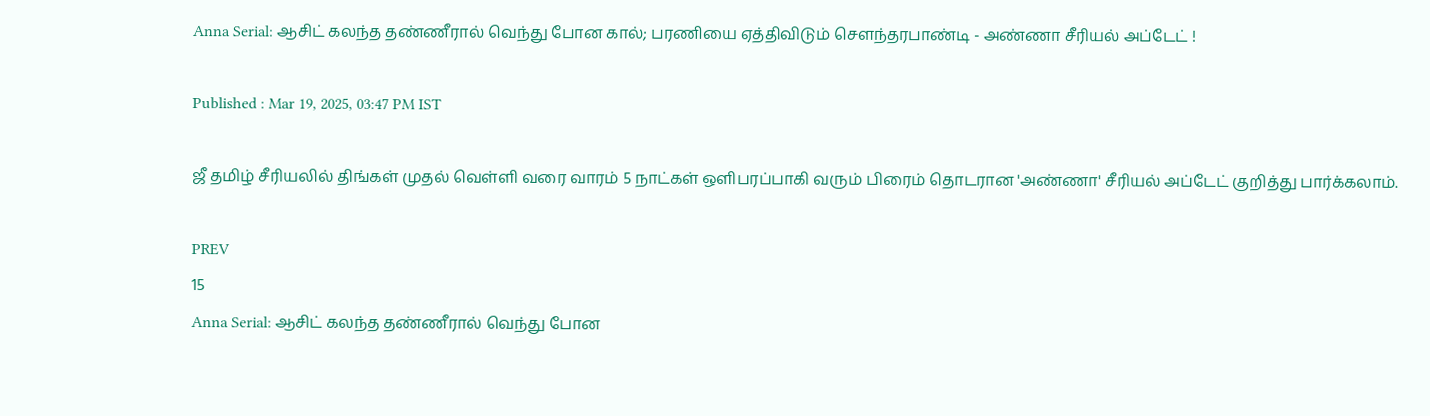Anna Serial: ஆசிட் கலந்த தண்ணீரால் வெந்து போன கால்; பரணியை ஏத்திவிடும் சௌந்தரபாண்டி - அண்ணா சீரியல் அப்டேட் !

Published : Mar 19, 2025, 03:47 PM IST

ஜீ தமிழ் சீரியலில் திங்கள் முதல் வெள்ளி வரை வாரம் 5 நாட்கள் ஒளிபரப்பாகி வரும் பிரைம் தொடரான 'அண்ணா' சீரியல் அப்டேட் குறித்து பார்க்கலாம்.

PREV
15
Anna Serial: ஆசிட் கலந்த தண்ணீரால் வெந்து போன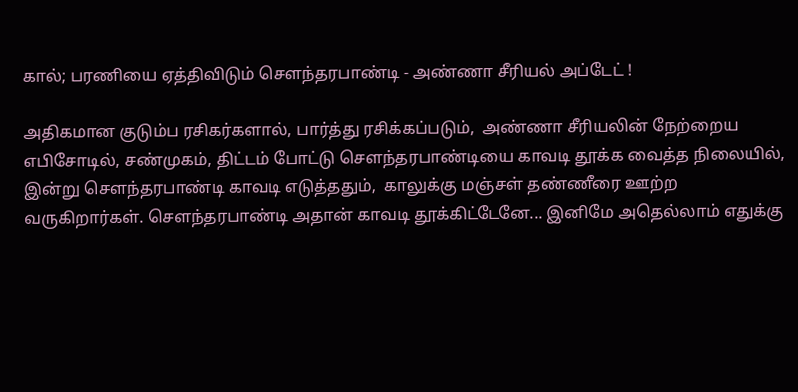கால்; பரணியை ஏத்திவிடும் சௌந்தரபாண்டி - அண்ணா சீரியல் அப்டேட் !

அதிகமான குடும்ப ரசிகர்களால், பார்த்து ரசிக்கப்படும்,  அண்ணா சீரியலின் நேற்றைய எபிசோடில், சண்முகம், திட்டம் போட்டு சௌந்தரபாண்டியை காவடி தூக்க வைத்த நிலையில், இன்று சௌந்தரபாண்டி காவடி எடுத்ததும்,  காலுக்கு மஞ்சள் தண்ணீரை ஊற்ற வருகிறார்கள். சௌந்தரபாண்டி அதான் காவடி தூக்கிட்டேனே... இனிமே அதெல்லாம் எதுக்கு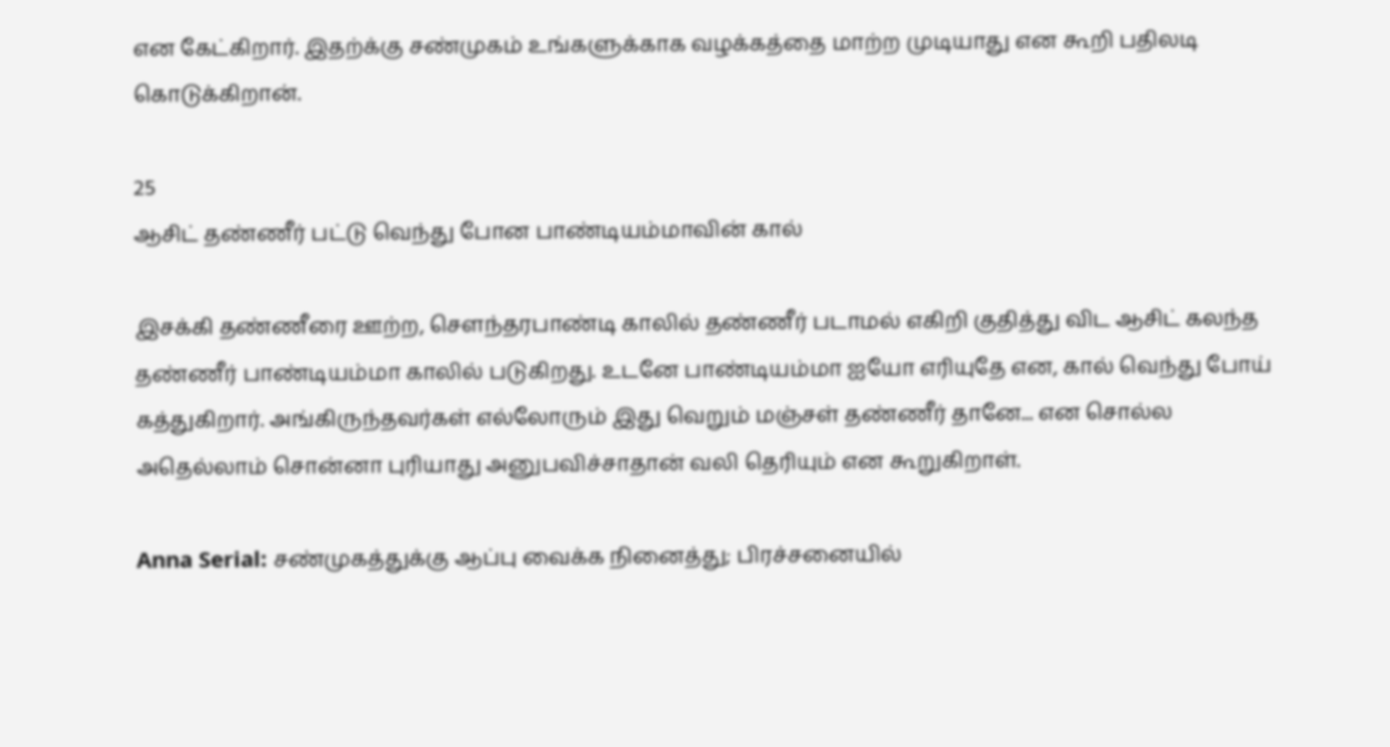என கேட்கிறார். இதற்க்கு சண்முகம் உங்களுக்காக வழக்கத்தை மாற்ற முடியாது என கூறி பதிலடி கொடுக்கிறான்.

25
ஆசிட் தண்ணீர் பட்டு வெந்து போன பாண்டியம்மாவின் கால்

இசக்கி தண்ணீரை ஊற்ற, சௌந்தரபாண்டி காலில் தண்ணீர் படாமல் எகிறி குதித்து விட ஆசிட் கலந்த தண்ணீர் பாண்டியம்மா காலில் படுகிறது. உடனே பாண்டியம்மா ஐயோ எரியுதே என, கால் வெந்து போய் கத்துகிறார். அங்கிருந்தவர்கள் எல்லோரும் இது வெறும் மஞ்சள் தண்ணீர் தானே... என சொல்ல  அதெல்லாம் சொன்னா புரியாது அனுபவிச்சாதான் வலி தெரியும் என கூறுகிறாள்.

Anna Serial: சண்முகத்துக்கு ஆப்பு வைக்க நினைத்து; பிரச்சனையில்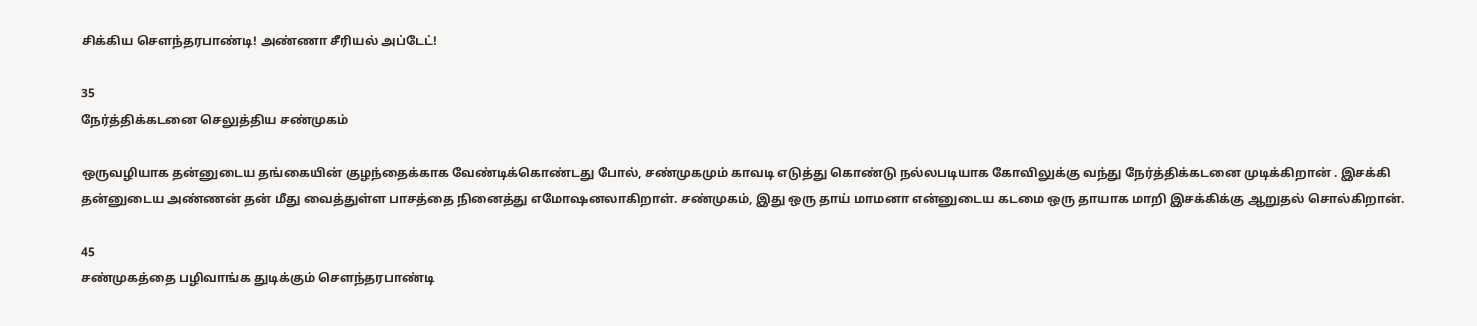சிக்கிய சௌந்தரபாண்டி! அண்ணா சீரியல் அப்டேட்!

35
நேர்த்திக்கடனை செலுத்திய சண்முகம்

ஒருவழியாக தன்னுடைய தங்கையின் குழந்தைக்காக வேண்டிக்கொண்டது போல், சண்முகமும் காவடி எடுத்து கொண்டு நல்லபடியாக கோவிலுக்கு வந்து நேர்த்திக்கடனை முடிக்கிறான் . இசக்கி தன்னுடைய அண்ணன் தன் மீது வைத்துள்ள பாசத்தை நினைத்து எமோஷனலாகிறாள். சண்முகம், இது ஒரு தாய் மாமனா என்னுடைய கடமை ஒரு தாயாக மாறி இசக்கிக்கு ஆறுதல் சொல்கிறான்.

45
சண்முகத்தை பழிவாங்க துடிக்கும் சௌந்தரபாண்டி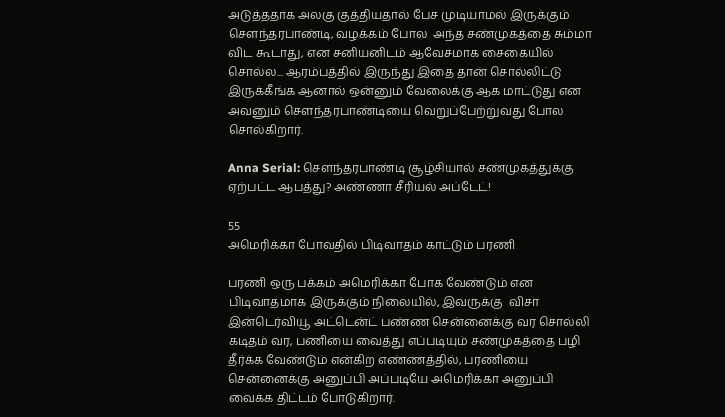அடுத்ததாக அலகு குத்தியதால் பேச முடியாமல் இருக்கும் சௌந்தரபாண்டி, வழக்கம் போல  அந்த சண்முகத்தை சும்மா விட கூடாது, என சனியனிடம் ஆவேசமாக சைகையில் சொல்ல... ஆரம்பத்தில் இருந்து இதை தான் சொல்லிட்டு இருக்கீங்க ஆனால் ஒன்னும் வேலைக்கு ஆக மாட்டுது என அவனும் சௌந்தரபாண்டியை வெறுப்பேற்றுவது போல சொல்கிறார்.

Anna Serial: சௌந்தரபாண்டி சூழ்சியால் சண்முகத்துக்கு ஏற்பட்ட ஆபத்து? அண்ணா சீரியல் அப்டேட்!

55
அமெரிக்கா போவதில் பிடிவாதம் காட்டும் பரணி

பரணி ஒரு பக்கம் அமெரிக்கா போக வேண்டும் என பிடிவாதமாக இருக்கும் நிலையில், இவருக்கு  விசா இன்டெர்வியூ அட்டென்ட் பண்ண சென்னைக்கு வர சொல்லி கடிதம் வர, பணியை வைத்து எப்படியும் சண்முகத்தை பழி தீர்க்க வேண்டும் என்கிற எண்ணத்தில், பரணியை சென்னைக்கு அனுப்பி அப்படியே அமெரிக்கா அனுப்பி வைக்க திட்டம் போடுகிறார்.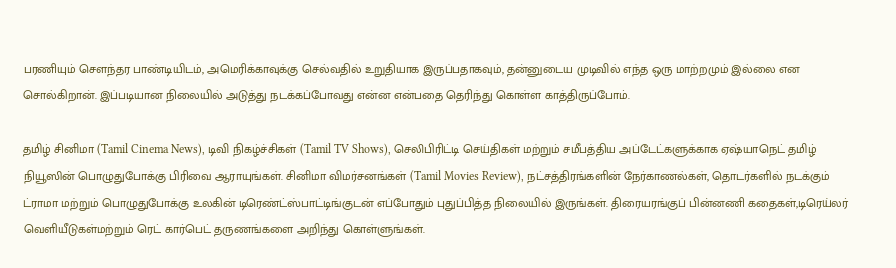பரணியும் சௌந்தர பாண்டியிடம், அமெரிக்காவுக்கு செல்வதில் உறுதியாக இருப்பதாகவும், தன்னுடைய முடிவில் எந்த ஒரு மாற்றமும் இல்லை என சொல்கிறான். இப்படியான நிலையில் அடுத்து நடக்கப்போவது என்ன என்பதை தெரிந்து கொள்ள காத்திருப்போம்.

தமிழ் சினிமா (Tamil Cinema News), டிவி நிகழ்ச்சிகள் (Tamil TV Shows), செலிபிரிட்டி செய்திகள் மற்றும் சமீபத்திய அப்டேட்களுக்காக ஏஷ்யாநெட் தமிழ் நியூஸின் பொழுதுபோக்கு பிரிவை ஆராயுங்கள். சினிமா விமர்சனங்கள் (Tamil Movies Review), நட்சத்திரங்களின் நேர்காணல்கள், தொடர்களில் நடக்கும் ட்ராமா மற்றும் பொழுதுபோக்கு உலகின் டிரெண்ட்ஸ்பாட்டிங்குடன் எப்போதும் புதுப்பித்த நிலையில் இருங்கள். திரையரங்குப் பின்னணி கதைகள்,டிரெய்லர் வெளியீடுகள்மற்றும் ரெட் கார்பெட் தருணங்களை அறிந்து கொள்ளுங்கள்.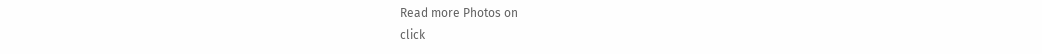Read more Photos on
click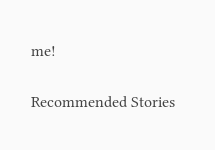me!

Recommended Stories